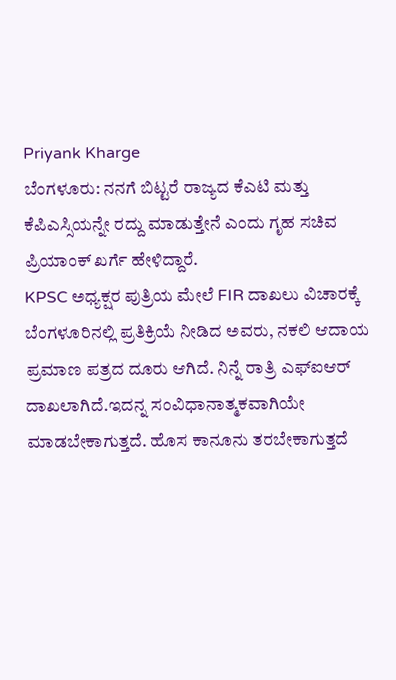Priyank Kharge
ಬೆಂಗಳೂರು: ನನಗೆ ಬಿಟ್ಟರೆ ರಾಜ್ಯದ ಕೆಎಟಿ ಮತ್ತು ಕೆಪಿಎಸ್ಸಿಯನ್ನೇ ರದ್ದು ಮಾಡುತ್ತೇನೆ ಎಂದು ಗೃಹ ಸಚಿವ ಪ್ರಿಯಾಂಕ್ ಖರ್ಗೆ ಹೇಳಿದ್ದಾರೆ.
KPSC ಅಧ್ಯಕ್ಷರ ಪುತ್ರಿಯ ಮೇಲೆ FIR ದಾಖಲು ವಿಚಾರಕ್ಕೆ ಬೆಂಗಳೂರಿನಲ್ಲಿ ಪ್ರತಿಕ್ರಿಯೆ ನೀಡಿದ ಅವರು, ನಕಲಿ ಆದಾಯ ಪ್ರಮಾಣ ಪತ್ರದ ದೂರು ಆಗಿದೆ. ನಿನ್ನೆ ರಾತ್ರಿ ಎಫ್ಐಆರ್ ದಾಖಲಾಗಿದೆ.ಇದನ್ನ ಸಂವಿಧಾನಾತ್ಮಕವಾಗಿಯೇ ಮಾಡಬೇಕಾಗುತ್ತದೆ. ಹೊಸ ಕಾನೂನು ತರಬೇಕಾಗುತ್ತದೆ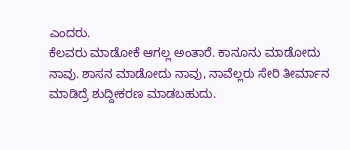ಎಂದರು.
ಕೆಲವರು ಮಾಡೋಕೆ ಆಗಲ್ಲ ಅಂತಾರೆ. ಕಾನೂನು ಮಾಡೋದು ನಾವು. ಶಾಸನ ಮಾಡೋದು ನಾವು, ನಾವೆಲ್ಲರು ಸೇರಿ ತೀರ್ಮಾನ ಮಾಡಿದ್ರೆ ಶುದ್ದೀಕರಣ ಮಾಡಬಹುದು.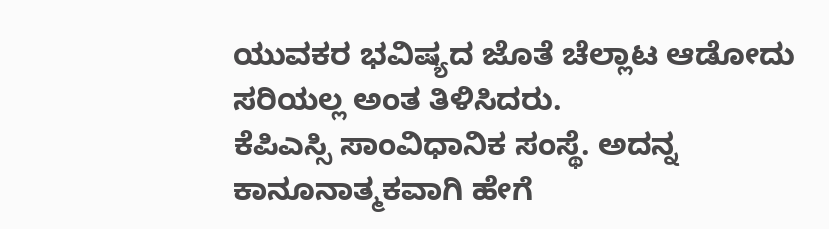ಯುವಕರ ಭವಿಷ್ಯದ ಜೊತೆ ಚೆಲ್ಲಾಟ ಆಡೋದು ಸರಿಯಲ್ಲ ಅಂತ ತಿಳಿಸಿದರು.
ಕೆಪಿಎಸ್ಸಿ ಸಾಂವಿಧಾನಿಕ ಸಂಸ್ಥೆ. ಅದನ್ನ ಕಾನೂನಾತ್ಮಕವಾಗಿ ಹೇಗೆ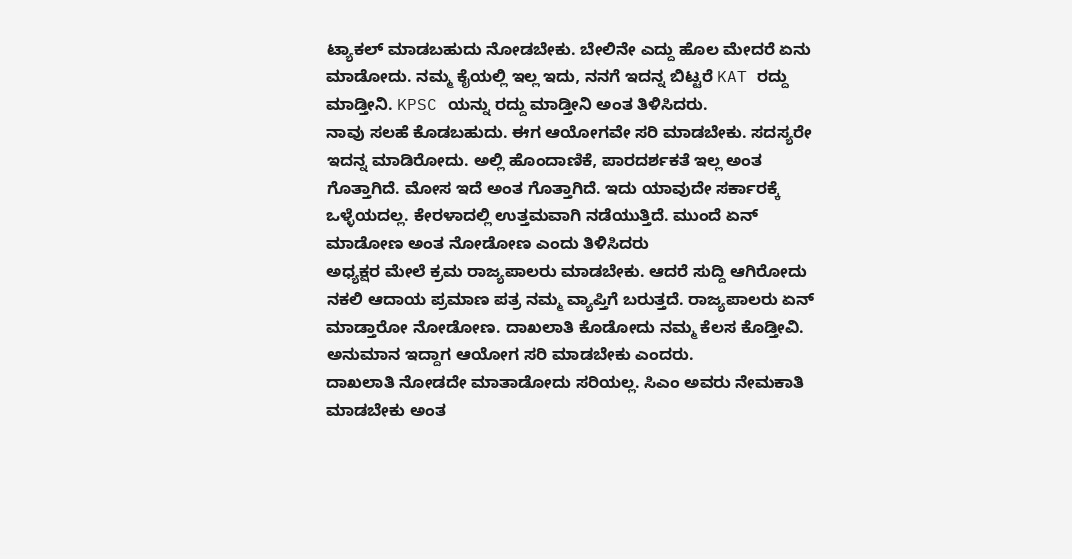ಟ್ಯಾಕಲ್ ಮಾಡಬಹುದು ನೋಡಬೇಕು. ಬೇಲಿನೇ ಎದ್ದು ಹೊಲ ಮೇದರೆ ಏನು ಮಾಡೋದು. ನಮ್ಮ ಕೈಯಲ್ಲಿ ಇಲ್ಲ ಇದು, ನನಗೆ ಇದನ್ನ ಬಿಟ್ಟರೆ KAT ರದ್ದು ಮಾಡ್ತೀನಿ. KPSC ಯನ್ನು ರದ್ದು ಮಾಡ್ತೀನಿ ಅಂತ ತಿಳಿಸಿದರು.
ನಾವು ಸಲಹೆ ಕೊಡಬಹುದು. ಈಗ ಆಯೋಗವೇ ಸರಿ ಮಾಡಬೇಕು. ಸದಸ್ಯರೇ ಇದನ್ನ ಮಾಡಿರೋದು. ಅಲ್ಲಿ ಹೊಂದಾಣಿಕೆ, ಪಾರದರ್ಶಕತೆ ಇಲ್ಲ ಅಂತ ಗೊತ್ತಾಗಿದೆ. ಮೋಸ ಇದೆ ಅಂತ ಗೊತ್ತಾಗಿದೆ. ಇದು ಯಾವುದೇ ಸರ್ಕಾರಕ್ಕೆ ಒಳ್ಳೆಯದಲ್ಲ. ಕೇರಳಾದಲ್ಲಿ ಉತ್ತಮವಾಗಿ ನಡೆಯುತ್ತಿದೆ. ಮುಂದೆ ಏನ್ ಮಾಡೋಣ ಅಂತ ನೋಡೋಣ ಎಂದು ತಿಳಿಸಿದರು
ಅಧ್ಯಕ್ಷರ ಮೇಲೆ ಕ್ರಮ ರಾಜ್ಯಪಾಲರು ಮಾಡಬೇಕು. ಆದರೆ ಸುದ್ದಿ ಆಗಿರೋದು ನಕಲಿ ಆದಾಯ ಪ್ರಮಾಣ ಪತ್ರ ನಮ್ಮ ವ್ಯಾಪ್ತಿಗೆ ಬರುತ್ತದೆ. ರಾಜ್ಯಪಾಲರು ಏನ್ ಮಾಡ್ತಾರೋ ನೋಡೋಣ. ದಾಖಲಾತಿ ಕೊಡೋದು ನಮ್ಮ ಕೆಲಸ ಕೊಡ್ತೀವಿ. ಅನುಮಾನ ಇದ್ದಾಗ ಆಯೋಗ ಸರಿ ಮಾಡಬೇಕು ಎಂದರು.
ದಾಖಲಾತಿ ನೋಡದೇ ಮಾತಾಡೋದು ಸರಿಯಲ್ಲ. ಸಿಎಂ ಅವರು ನೇಮಕಾತಿ ಮಾಡಬೇಕು ಅಂತ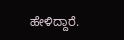ಹೇಳಿದ್ದಾರೆ.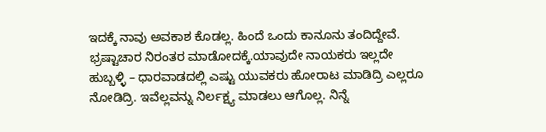ಇದಕ್ಕೆ ನಾವು ಅವಕಾಶ ಕೊಡಲ್ಲ. ಹಿಂದೆ ಒಂದು ಕಾನೂನು ತಂದಿದ್ದೇವೆ. ಭ್ರಷ್ಟಾಚಾರ ನಿರಂತರ ಮಾಡೋದಕ್ಕೆ.ಯಾವುದೇ ನಾಯಕರು ಇಲ್ಲದೇ ಹುಬ್ಬಳ್ಳಿ – ಧಾರವಾಡದಲ್ಲಿ ಎಷ್ಟು ಯುವಕರು ಹೋರಾಟ ಮಾಡಿದ್ರಿ ಎಲ್ಲರೂ ನೋಡಿದ್ರಿ. ಇವೆಲ್ಲವನ್ನು ನಿರ್ಲಕ್ಷ್ಯ ಮಾಡಲು ಆಗೊಲ್ಲ. ನಿನ್ನೆ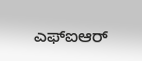ಎಫ್ಐಆರ್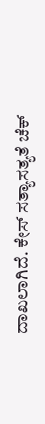ದಾಖಲಾಗಿದೆ. ಕೇಸ್ ಸತ್ಯಾಸತ್ಯತೆ ಚೆಕ್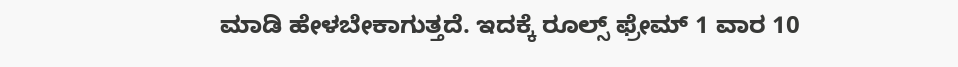ಮಾಡಿ ಹೇಳಬೇಕಾಗುತ್ತದೆ. ಇದಕ್ಕೆ ರೂಲ್ಸ್ ಫ್ರೇಮ್ 1 ವಾರ 10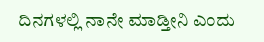ದಿನಗಳಲ್ಲಿ ನಾನೇ ಮಾಡ್ತೀನಿ ಎಂದು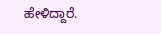ಹೇಳಿದ್ದಾರೆ.